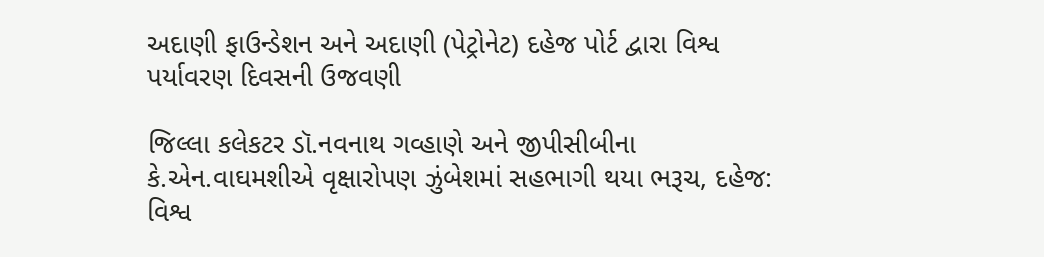અદાણી ફાઉન્ડેશન અને અદાણી (પેટ્રોનેટ) દહેજ પોર્ટ દ્વારા વિશ્વ પર્યાવરણ દિવસની ઉજવણી

જિલ્લા કલેકટર ડૉ.નવનાથ ગવ્હાણે અને જીપીસીબીના કે.એન.વાઘમશીએ વૃક્ષારોપણ ઝુંબેશમાં સહભાગી થયા ભરૂચ, દહેજ: વિશ્વ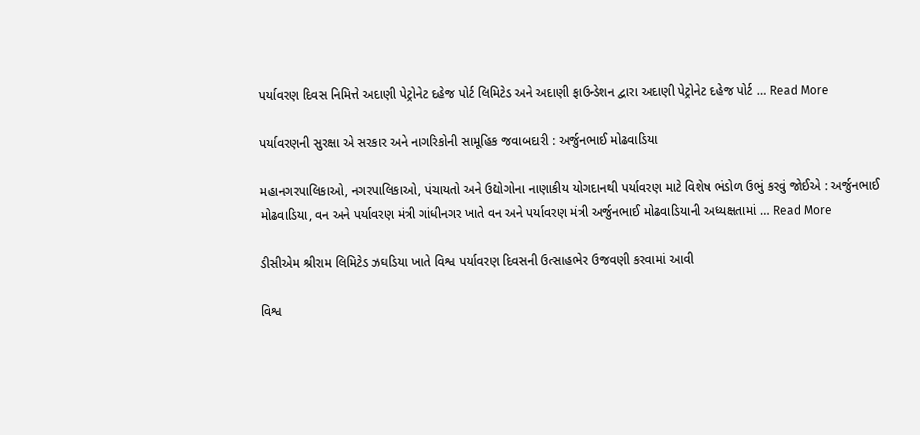પર્યાવરણ દિવસ નિમિત્તે અદાણી પેટ્રોનેટ દહેજ પોર્ટ લિમિટેડ અને અદાણી ફાઉન્ડેશન દ્વારા અદાણી પેટ્રોનેટ દહેજ પોર્ટ … Read More

પર્યાવરણની સુરક્ષા એ સરકાર અને નાગરિકોની સામૂહિક જવાબદારી : અર્જુનભાઈ મોઢવાડિયા

મહાનગરપાલિકાઓ, નગરપાલિકાઓ, પંચાયતો અને ઉદ્યોગોના નાણાકીય યોગદાનથી પર્યાવરણ માટે વિશેષ ભંડોળ ઉભું કરવું જોઈએ : અર્જુનભાઈ મોઢવાડિયા, વન અને પર્યાવરણ મંત્રી ગાંધીનગર ખાતે વન અને પર્યાવરણ મંત્રી અર્જુનભાઈ મોઢવાડિયાની અધ્યક્ષતામાં … Read More

ડીસીએમ શ્રીરામ લિમિટેડ ઝઘડિયા ખાતે વિશ્વ પર્યાવરણ દિવસની ઉત્સાહભેર ઉજવણી કરવામાં આવી

વિશ્વ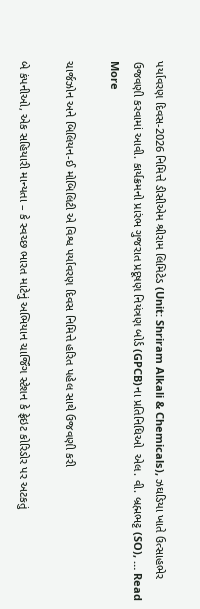પર્યાવરણ દિવસ-2026 નિમિત્તે ડીસીએમ શ્રીરામ લિમિટેડ (Unit: Shriram Alkali & Chemicals), ઝઘડિયા ખાતે ઉત્સાહભેર ઉજવણી કરવામાં આવી. કાર્યક્રમનો પ્રારંભ ગુજરાત પ્રદૂષણ નિયંત્રણ બોર્ડ (GPCB)ના પ્રતિનિધિઓ  એલ. વી. બ્રહ્મભટ્ટ (SO), … Read More

ચાર્જઝોન અને બિલિયન-ઈ મોબિલિટી એ વિશ્વ પર્યાવરણ દિવસ નિમિત્તે હરિત પહેલ સાથે ઉજવણી કરી

બે કંપનીઓ, એક સહિયારી માન્યતા – કે સ્વચ્છ ભારત માટેનું અભિયાન ચાર્જિંગ સ્ટેશન કે ફ્રેઇટ કોરિડોર પર અટકતું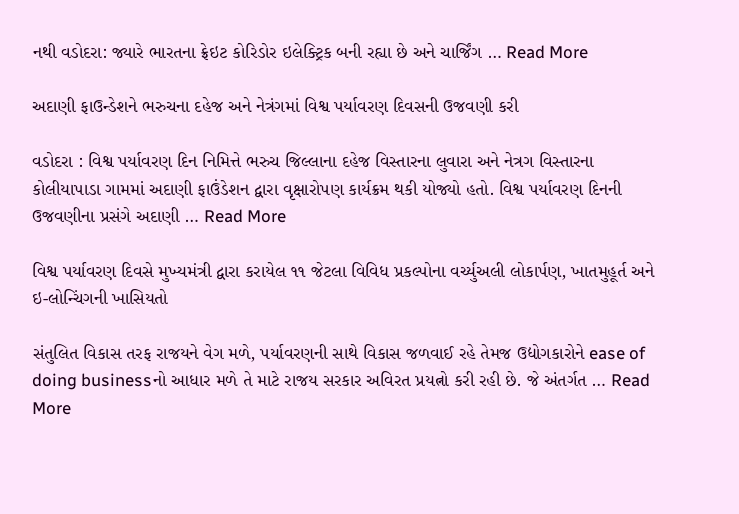નથી વડોદરા: જ્યારે ભારતના ફ્રેઇટ કોરિડોર ઇલેક્ટ્રિક બની રહ્યા છે અને ચાર્જિંગ … Read More

અદાણી ફાઉન્ડેશને ભરુચના દહેજ અને નેત્રંગમાં વિશ્વ પર્યાવરણ દિવસની ઉજવણી કરી

વડોદરા : વિશ્વ પર્યાવરણ દિન નિમિત્તે ભરુચ જિલ્લાના દહેજ વિસ્તારના લુવારા અને નેત્રગ વિસ્તારના કોલીયાપાડા ગામમાં અદાણી ફાઉંડેશન દ્વારા વૃક્ષારોપણ કાર્યક્રમ થકી યોજ્યો હતો. વિશ્વ પર્યાવરણ દિનની ઉજવણીના પ્રસંગે અદાણી … Read More

વિશ્વ પર્યાવરણ દિવસે મુખ્યમંત્રી દ્વારા કરાયેલ ૧૧ જેટલા વિવિધ પ્રકલ્પોના વર્ચ્યુઅલી લોકાર્પણ, ખાતમુહૂર્ત અને ઇ-લોન્ચિંગની ખાસિયતો

સંતુલિત વિકાસ તરફ રાજયને વેગ મળે, પર્યાવરણની સાથે વિકાસ જળવાઈ રહે તેમજ ઉદ્યોગકારોને ease of doing businessનો આધાર મળે તે માટે રાજય સરકાર અવિરત પ્રયત્નો કરી રહી છે. જે અંતર્ગત … Read More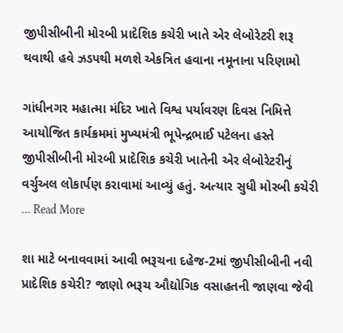જીપીસીબીની મોરબી પ્રાદેશિક કચેરી ખાતે એર લેબોરેટરી શરૂ થવાથી હવે ઝડપથી મળશે એકત્રિત હવાના નમૂનાના પરિણામો

ગાંધીનગર મહાત્મા મંદિર ખાતે વિશ્વ પર્યાવરણ દિવસ નિમિત્તે આયોજિત કાર્યક્રમમાં મુખ્યમંત્રી ભૂપેન્દ્રભાઈ પટેલના હસ્તે જીપીસીબીની મોરબી પ્રાદેશિક કચેરી ખાતેની એર લેબોરેટરીનું વર્ચુઅલ લોકાર્પણ કરાવામાં આવ્યું હતું. અત્યાર સુધી મોરબી કચેરી … Read More

શા માટે બનાવવામાં આવી ભરૂચના દહેજ-2માં જીપીસીબીની નવી પ્રાદેશિક કચેરી? જાણો ભરૂચ ઔદ્યોગિક વસાહતની જાણવા જેવી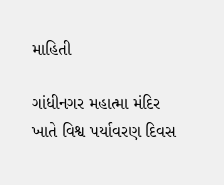માહિતી

ગાંધીનગર મહાત્મા મંદિર ખાતે વિશ્વ પર્યાવરણ દિવસ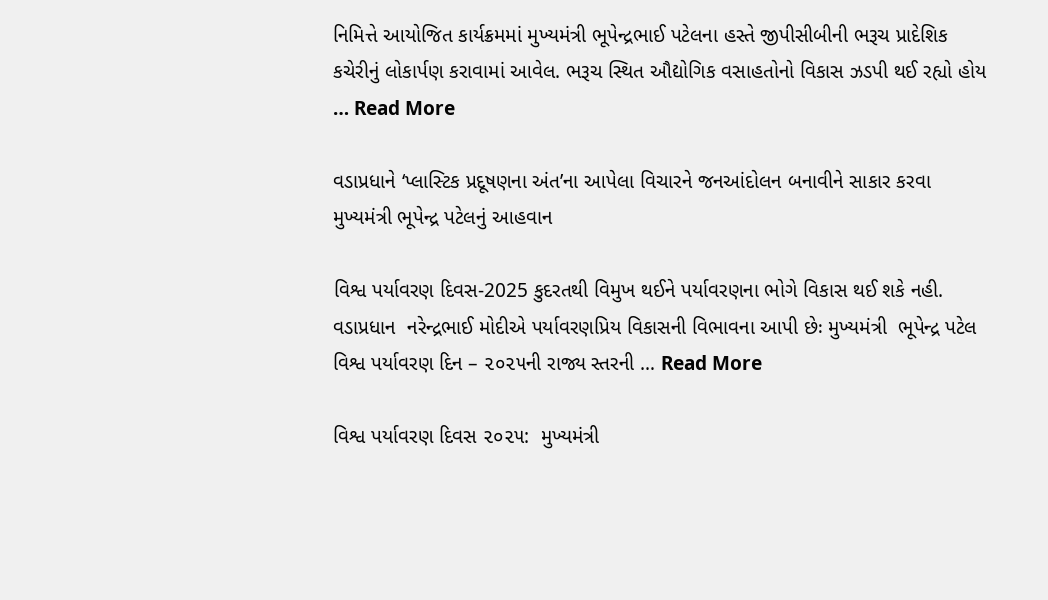નિમિત્તે આયોજિત કાર્યક્રમમાં મુખ્યમંત્રી ભૂપેન્દ્રભાઈ પટેલના હસ્તે જીપીસીબીની ભરૂચ પ્રાદેશિક કચેરીનું લોકાર્પણ કરાવામાં આવેલ. ભરૂચ સ્થિત ઔદ્યોગિક વસાહતોનો વિકાસ ઝડપી થઈ રહ્યો હોય … Read More

વડાપ્રધાને ‘પ્લાસ્ટિક પ્રદૂષણના અંત’ના આપેલા વિચારને જનઆંદોલન બનાવીને સાકાર કરવા મુખ્યમંત્રી ભૂપેન્દ્ર પટેલનું આહવાન

વિશ્વ પર્યાવરણ દિવસ-2025 કુદરતથી વિમુખ થઈને પર્યાવરણના ભોગે વિકાસ થઈ શકે નહી. વડાપ્રધાન  નરેન્દ્રભાઈ મોદીએ પર્યાવરણપ્રિય વિકાસની વિભાવના આપી છેઃ મુખ્યમંત્રી  ભૂપેન્દ્ર પટેલ વિશ્વ પર્યાવરણ દિન – ૨૦૨૫ની રાજ્ય સ્તરની … Read More

વિશ્વ પર્યાવરણ દિવસ ૨૦૨૫:  મુખ્યમંત્રી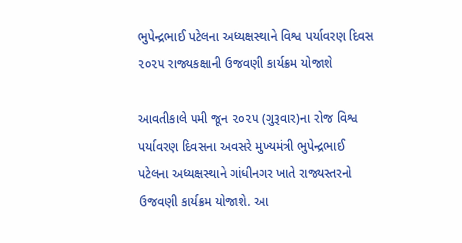ભુપેન્દ્રભાઈ પટેલના અધ્યક્ષસ્થાને વિશ્વ પર્યાવરણ દિવસ ૨૦૨૫ રાજ્યકક્ષાની ઉજવણી કાર્યક્રમ યોજાશે

આવતીકાલે ૫મી જૂન ૨૦૨૫ (ગુરૂવાર)ના રોજ વિશ્વ પર્યાવરણ દિવસના અવસરે મુખ્યમંત્રી ભુપેન્દ્રભાઈ પટેલના અધ્યક્ષસ્થાને ગાંધીનગર ખાતે રાજ્યસ્તરનો ઉજવણી કાર્યક્રમ યોજાશે. આ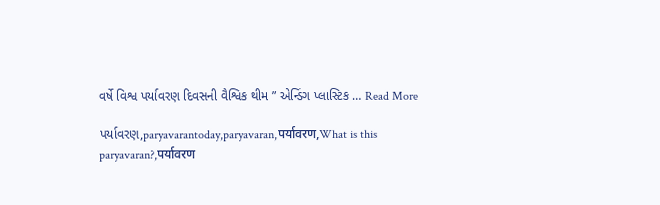વર્ષે વિશ્વ પર્યાવરણ દિવસની વૈશ્વિક થીમ ” એન્ડિંગ પ્લાસ્ટિક … Read More

પર્યાવરણ,paryavarantoday,paryavaran,पर्यावरण,What is this paryavaran?,पर्यावरण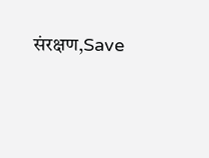संरक्षण,Save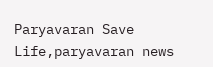Paryavaran Save Life,paryavaran news